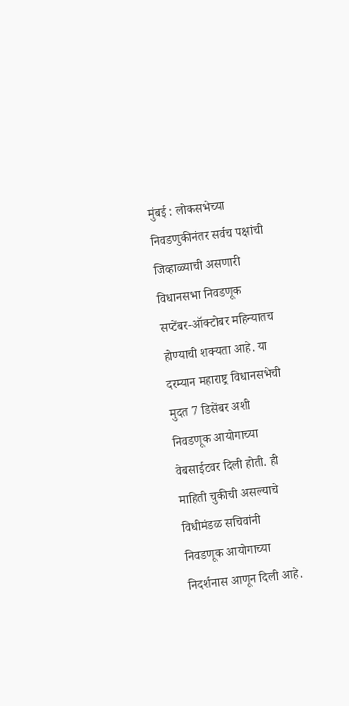मुंबई : लोकसभेच्या निवडणुकीनंतर सर्वच पक्षांची जिव्हाळ्याची असणारी विधानसभा निवडणूक सप्टेंबर-ऑक्टोबर महिन्यातच होण्याची शक्यता आहे. या दरम्यान महाराष्ट्र विधानसभेची मुदत 7 डिसेंबर अशी निवडणूक आयोगाच्या वेबसाईटवर दिली होती. ही माहिती चुकीची असल्याचे विधीमंडळ सचिवांनी निवडणूक आयोगाच्या निदर्शनास आणून दिली आहे.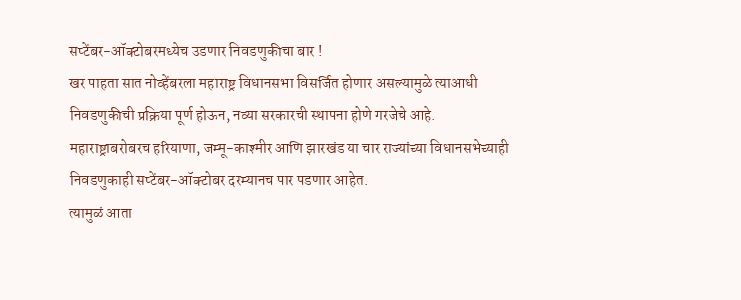सप्टेंबर-ऑक्टोबरमध्येच उडणार निवडणुकीचा बार !
खर पाहता सात नोव्हेंबरला महाराष्ट्र विधानसभा विसर्जित होणार असल्यामुळे त्याआधी निवडणुकीची प्रक्रिया पूर्ण होऊन, नव्या सरकारची स्थापना होणे गरजेचे आहे.
महाराष्ट्राबरोबरच हरियाणा, जम्मू-काश्मीर आणि झारखंड या चार राज्यांच्या विधानसभेच्याही निवडणुकाही सप्टेंबर-ऑक्टोबर दरम्यानच पार पडणार आहेत.
त्यामुळं आता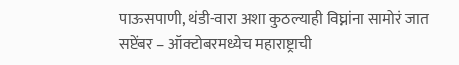पाऊसपाणी, थंडी-वारा अशा कुठल्याही विघ्नांना सामोरं जात सप्टेंबर – ऑक्टोबरमध्येच महाराष्ट्राची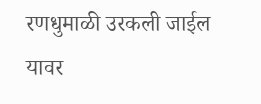रणधुमाळी उरकली जाईल यावर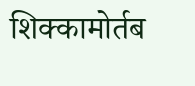शिक्कामोर्तब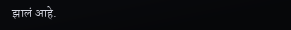झालं आहे.